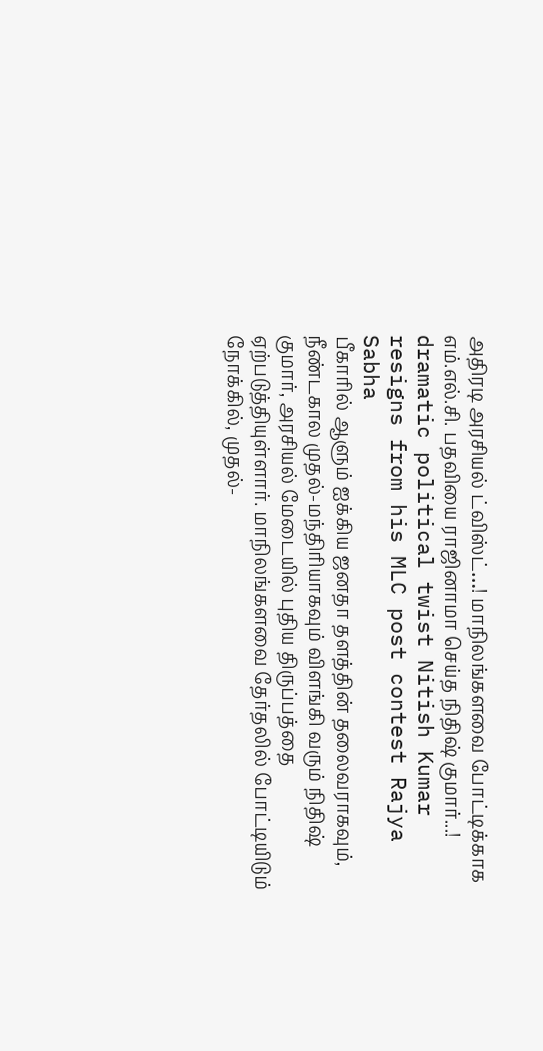அதிரடி அரசியல் ட்விஸ்ட்…! மாநிலங்களவை போட்டிக்காக எம்.எல்.சி. பதவியை ராஜினாமா செய்த நிதிஷ் குமார்...!
dramatic political twist Nitish Kumar resigns from his MLC post contest Rajya Sabha
பீகாரில் ஆளும் ஐக்கிய ஜனதா தளத்தின் தலைவராகவும், நீண்டகால முதல்-மந்திரியாகவும் விளங்கி வரும் நிதிஷ் குமார், அரசியல் மேடையில் புதிய திருப்பத்தை ஏற்படுத்தியுள்ளார். மாநிலங்களவை தேர்தலில் போட்டியிடும் நோக்கில், முதல்-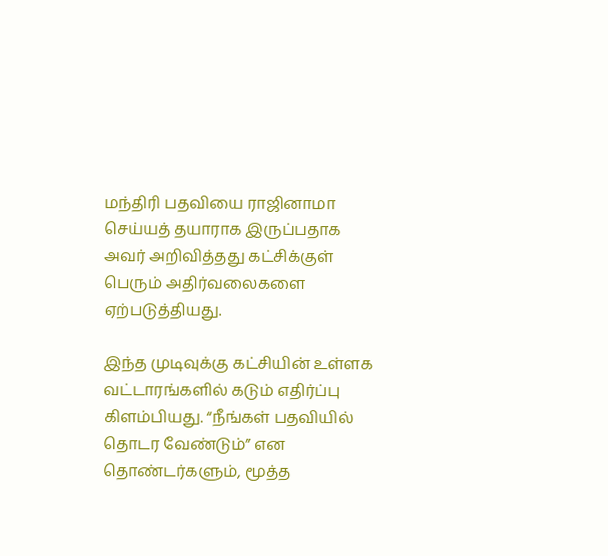மந்திரி பதவியை ராஜினாமா செய்யத் தயாராக இருப்பதாக அவர் அறிவித்தது கட்சிக்குள் பெரும் அதிர்வலைகளை ஏற்படுத்தியது.

இந்த முடிவுக்கு கட்சியின் உள்ளக வட்டாரங்களில் கடும் எதிர்ப்பு கிளம்பியது. “நீங்கள் பதவியில் தொடர வேண்டும்” என தொண்டர்களும், மூத்த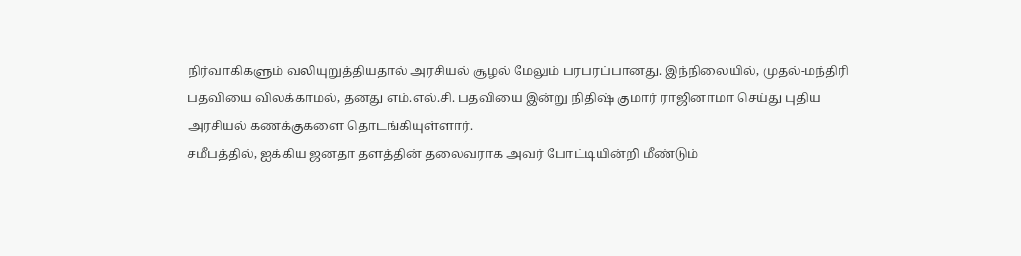நிர்வாகிகளும் வலியுறுத்தியதால் அரசியல் சூழல் மேலும் பரபரப்பானது. இந்நிலையில், முதல்-மந்திரி பதவியை விலக்காமல், தனது எம்.எல்.சி. பதவியை இன்று நிதிஷ் குமார் ராஜினாமா செய்து புதிய அரசியல் கணக்குகளை தொடங்கியுள்ளார்.
சமீபத்தில், ஐக்கிய ஜனதா தளத்தின் தலைவராக அவர் போட்டியின்றி மீண்டும்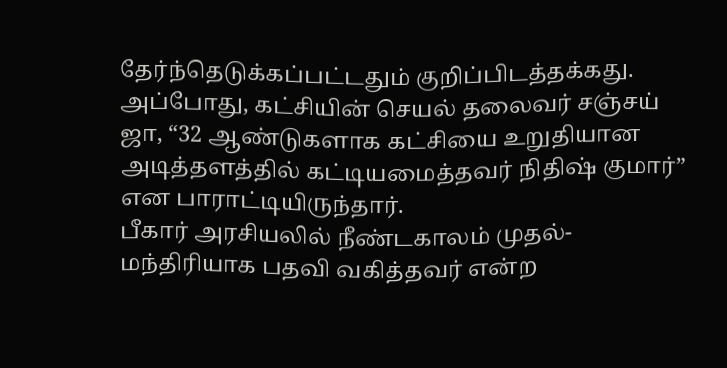தேர்ந்தெடுக்கப்பட்டதும் குறிப்பிடத்தக்கது. அப்போது, கட்சியின் செயல் தலைவர் சஞ்சய் ஜா, “32 ஆண்டுகளாக கட்சியை உறுதியான அடித்தளத்தில் கட்டியமைத்தவர் நிதிஷ் குமார்” என பாராட்டியிருந்தார்.
பீகார் அரசியலில் நீண்டகாலம் முதல்-மந்திரியாக பதவி வகித்தவர் என்ற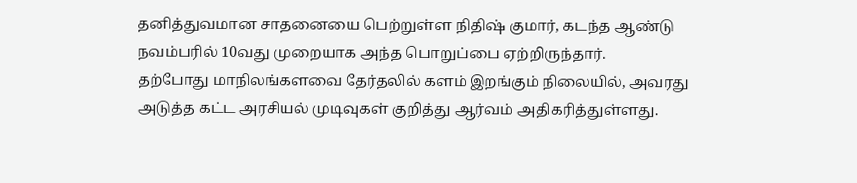தனித்துவமான சாதனையை பெற்றுள்ள நிதிஷ் குமார், கடந்த ஆண்டு நவம்பரில் 10வது முறையாக அந்த பொறுப்பை ஏற்றிருந்தார்.
தற்போது மாநிலங்களவை தேர்தலில் களம் இறங்கும் நிலையில், அவரது அடுத்த கட்ட அரசியல் முடிவுகள் குறித்து ஆர்வம் அதிகரித்துள்ளது.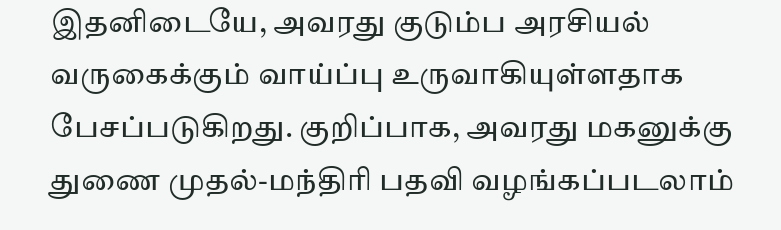இதனிடையே, அவரது குடும்ப அரசியல் வருகைக்கும் வாய்ப்பு உருவாகியுள்ளதாக பேசப்படுகிறது. குறிப்பாக, அவரது மகனுக்கு துணை முதல்-மந்திரி பதவி வழங்கப்படலாம்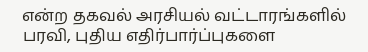என்ற தகவல் அரசியல் வட்டாரங்களில் பரவி, புதிய எதிர்பார்ப்புகளை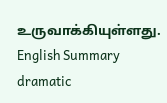உருவாக்கியுள்ளது.
English Summary
dramatic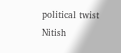political twist Nitish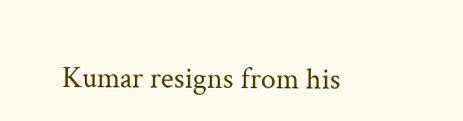Kumar resigns from his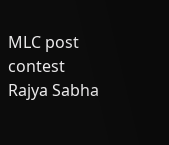MLC post contest Rajya Sabha